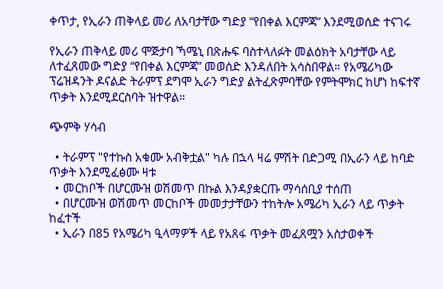ቀጥታ, የኢራን ጠቅላይ መሪ ለአባታቸው ግድያ “የበቀል እርምጃ” እንደሚወሰድ ተናገሩ

የኢራን ጠቅላይ መሪ ሞጅታባ ኻሜኒ በጽሑፍ ባስተላለፉት መልዕክት አባታቸው ላይ ለተፈጸመው ግድያ “የበቀል እርምጃ” መወሰድ እንዳለበት አሳስበዋል። የአሜሪካው ፕሬዝዳንት ዶናልድ ትራምፕ ደግሞ ኢራን ግድያ ልትፈጽምባቸው የምትሞክር ከሆነ ከፍተኛ ጥቃት እንደሚደርስባት ዝተዋል።

ጭምቅ ሃሳብ

  • ትራምፕ "የተኩስ አቁሙ አብቅቷል" ካሉ በኋላ ዛሬ ምሽት በድጋሚ በኢራን ላይ ከባድ ጥቃት እንደሚፈፅሙ ዛቱ
  • መርከቦች በሆርሙዝ ወሽመጥ በኩል እንዳያቋርጡ ማሳሰቢያ ተሰጠ
  • በሆርሙዝ ወሽመጥ መርከቦች መመታታቸውን ተከትሎ አሜሪካ ኢራን ላይ ጥቃት ከፈተች
  • ኢራን በ85 የአሜሪካ ዒላማዎች ላይ የአጸፋ ጥቃት መፈጸሟን አስታወቀች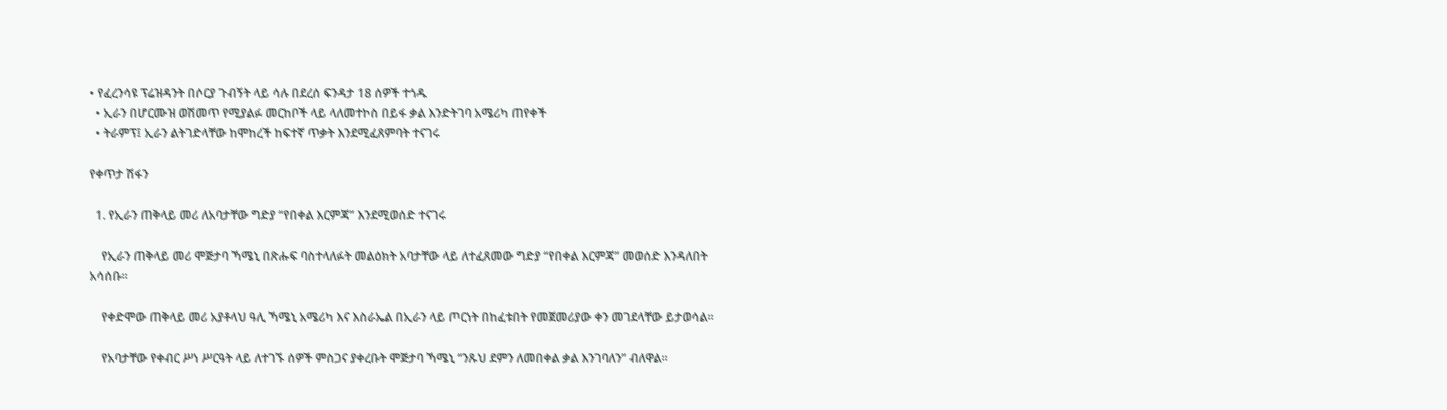• የፈረንሳዩ ፕሬዝዳንት በሶርያ ጉብኝት ላይ ሳሉ በደረሰ ፍንዳታ 18 ሰዎች ተጎዱ
  • ኢራን በሆርሙዝ ወሽመጥ የሚያልፉ መርከቦች ላይ ላለመተኮስ በይፋ ቃል እንድትገባ አሜሪካ ጠየቀች
  • ትራምፕ፤ ኢራን ልትገድላቸው ከሞከረች ከፍተኛ ጥቃት እንደሚፈጸምባት ተናገሩ

የቀጥታ ሽፋን

  1. የኢራን ጠቅላይ መሪ ለአባታቸው ግድያ “የበቀል እርምጃ” እንደሚወሰድ ተናገሩ

    የኢራን ጠቅላይ መሪ ሞጅታባ ኻሜኒ በጽሑፍ ባስተላለፉት መልዕክት አባታቸው ላይ ለተፈጸመው ግድያ “የበቀል እርምጃ” መወሰድ እንዳለበት አሳሰቡ።

    የቀድሞው ጠቅላይ መሪ አያቶላህ ዓሊ ኻሜኒ አሜሪካ እና እስራኤል በኢራን ላይ ጦርነት በከፈቱበት የመጀመሪያው ቀን መገደላቸው ይታወሳል።

    የአባታቸው የቀብር ሥነ ሥርዓት ላይ ለተገኙ ሰዎች ምስጋና ያቀረቡት ሞጅታባ ኻሜኒ “ንጹህ ደምን ለመበቀል ቃል እንገባለን” ብለዋል።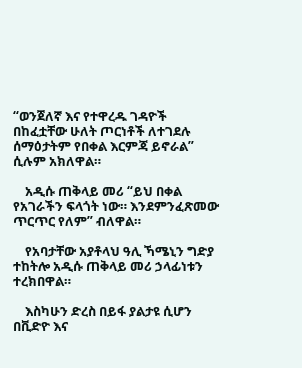“ወንጀለኛ እና የተዋረዱ ገዳዮች በከፈቷቸው ሁለት ጦርነቶች ለተገደሉ ሰማዕታትም የበቀል እርምጃ ይኖራል” ሲሉም አክለዋል።

    አዲሱ ጠቅላይ መሪ “ይህ በቀል የአገራችን ፍላጎት ነው። እንደምንፈጽመው ጥርጥር የለም” ብለዋል።

    የአባታቸው አያቶላህ ዓሊ ኻሜኒን ግድያ ተከትሎ አዲሱ ጠቅላይ መሪ ኃላፊነቱን ተረክበዋል።

    እስካሁን ድረስ በይፋ ያልታዩ ሲሆን በቪድዮ እና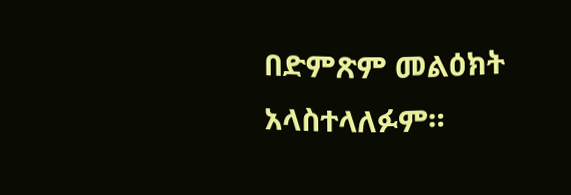በድምጽም መልዕክት አላስተላለፉም።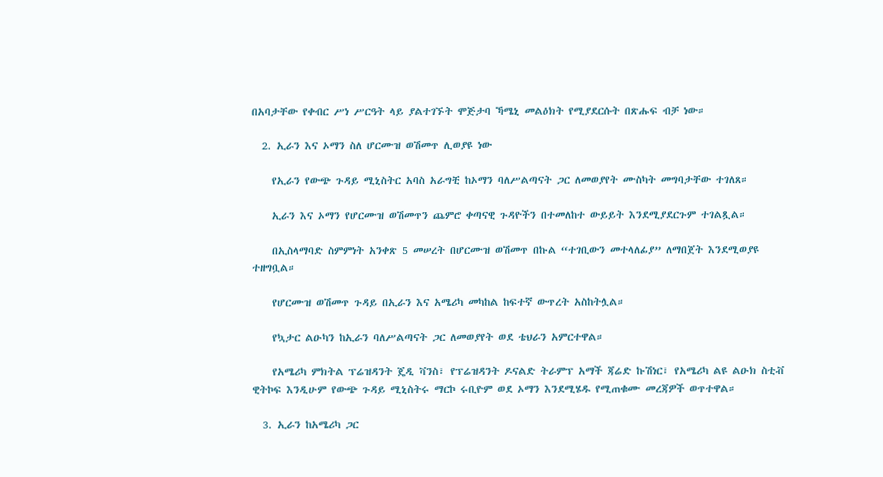በአባታቸው የቀብር ሥነ ሥርዓት ላይ ያልተገኙት ሞጅታባ ኻሜኒ መልዕክት የሚያደርሱት በጽሑፍ ብቻ ነው።

  2. ኢራን እና ኦማን ስለ ሆርሙዝ ወሽመጥ ሊወያዩ ነው

    የኢራን የውጭ ጉዳይ ሚኒስትር አባስ አራግቺ ከኦማን ባለሥልጣናት ጋር ለመወያየት ሙስካት መግባታቸው ተገለጸ።

    ኢራን እና ኦማን የሆርሙዝ ወሽመጥን ጨምሮ ቀጣናዊ ጉዳዮችን በተመለከተ ውይይት እንደሚያደርጉም ተገልጿል።

    በኢስላማባድ ስምምነት አንቀጽ 5 መሠረት በሆርሙዝ ወሽመጥ በኩል “ተገቢውን መተላለፊያ” ለማበጀት እንደሚወያዩ ተዘግቧል።

    የሆርሙዝ ወሽመጥ ጉዳይ በኢራን እና አሜሪካ መካከል ከፍተኛ ውጥረት አስከትሏል።

    የኳታር ልዑካን ከኢራን ባለሥልጣናት ጋር ለመወያየት ወደ ቴህራን አምርተዋል።

    የአሜሪካ ምክትል ፕሬዝዳንት ጄዲ ቫንስ፣ የፕሬዝዳንት ዶናልድ ትራምፕ አማች ጃሬድ ኩሽነር፣ የአሜሪካ ልዩ ልዑክ ስቲቭ ዊትኮፍ እንዲሁም የውጭ ጉዳይ ሚኒስትሩ ማርኮ ሩቢዮም ወደ ኦማን እንደሚሄዱ የሚጠቁሙ መረጃዎች ወጥተዋል።

  3. ኢራን ከአሜሪካ ጋር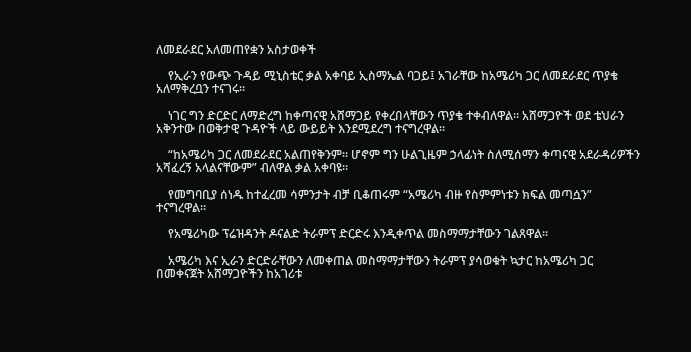ለመደራደር አለመጠየቋን አስታወቀች

    የኢራን የውጭ ጉዳይ ሚኒስቴር ቃል አቀባይ ኢስማኤል ባጋይ፤ አገራቸው ከአሜሪካ ጋር ለመደራደር ጥያቄ አለማቅረቧን ተናገሩ።

    ነገር ግን ድርድር ለማድረግ ከቀጣናዊ አሸማጋይ የቀረበላቸውን ጥያቄ ተቀብለዋል። አሸማጋዮች ወደ ቴህራን አቅንተው በወቅታዊ ጉዳዮች ላይ ውይይት እንደሚደረግ ተናግረዋል።

    “ከአሜሪካ ጋር ለመደራደር አልጠየቅንም። ሆኖም ግን ሁልጊዜም ኃላፊነት ስለሚሰማን ቀጣናዊ አደራዳሪዎችን አሻፈረኝ አላልናቸውም” ብለዋል ቃል አቀባዩ።

    የመግባቢያ ሰነዱ ከተፈረመ ሳምንታት ብቻ ቢቆጠሩም “አሜሪካ ብዙ የስምምነቱን ክፍል መጣሷን” ተናግረዋል።

    የአሜሪካው ፕሬዝዳንት ዶናልድ ትራምፕ ድርድሩ እንዲቀጥል መስማማታቸውን ገልጸዋል።

    አሜሪካ እና ኢራን ድርድራቸውን ለመቀጠል መስማማታቸውን ትራምፕ ያሳወቁት ኳታር ከአሜሪካ ጋር በመቀናጀት አሸማጋዮችን ከአገሪቱ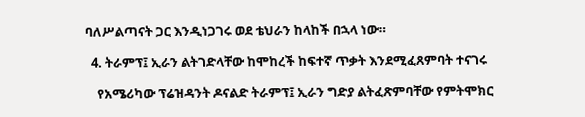ባለሥልጣናት ጋር እንዲነጋገሩ ወደ ቴህራን ከላከች በኋላ ነው።

  4. ትራምፕ፤ ኢራን ልትገድላቸው ከሞከረች ከፍተኛ ጥቃት እንደሚፈጸምባት ተናገሩ

    የአሜሪካው ፕሬዝዳንት ዶናልድ ትራምፕ፤ ኢራን ግድያ ልትፈጽምባቸው የምትሞክር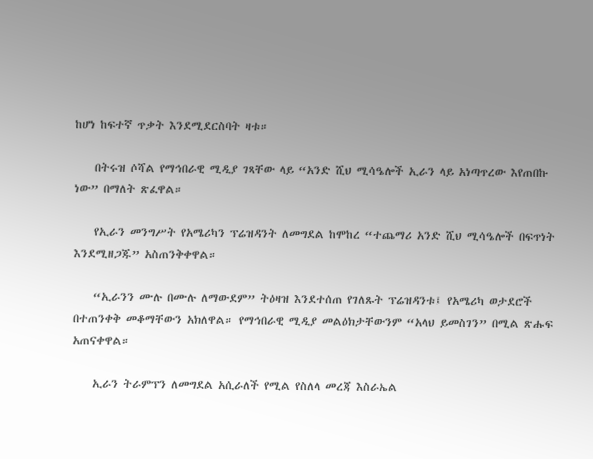ከሆነ ከፍተኛ ጥቃት እንደሚደርስባት ዛቱ።

    በትሩዝ ሶሻል የማኅበራዊ ሚዲያ ገጻቸው ላይ “አንድ ሺህ ሚሳዔሎች ኢራን ላይ አነጣጥረው እየጠበኩ ነው” በማለት ጽፈዋል።

    የኢራን መንግሥት የአሜሪካን ፕሬዝዳንት ለመግደል ከሞከረ “ተጨማሪ አንድ ሺህ ሚሳዔሎች በፍጥነት እንደሚዘጋጁ” አስጠንቅቀዋል።

    “ኢራንን ሙሉ በሙሉ ለማውደም” ትዕዛዝ እንደተሰጠ የገለጹት ፕሬዝዳንቱ፤ የአሜሪካ ወታደሮች በተጠንቀቅ መቆማቸውን አክለዋል። የማኅበራዊ ሚዲያ መልዕክታቸውንም “አላህ ይመስገን” በሚል ጽሑፍ አጠናቀዋል።

    ኢራን ትራምፕን ለመግደል አሲራለች የሚል የስለላ መረጃ እስራኤል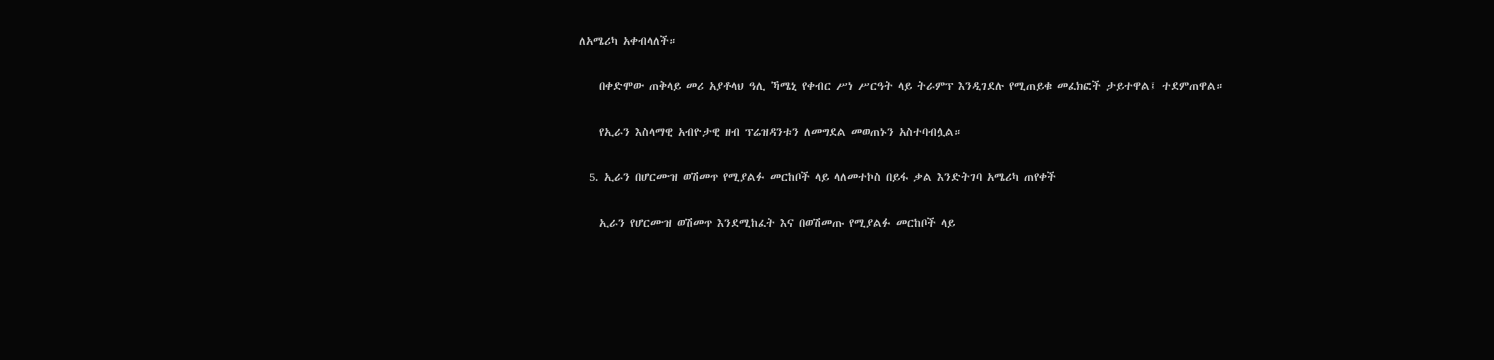ለአሜሪካ አቀብላለች።

    በቀድሞው ጠቅላይ መሪ አያቶላህ ዓሊ ኻሜኒ የቀብር ሥነ ሥርዓት ላይ ትራምፕ እንዲገደሉ የሚጠይቁ መፈክፎች ታይተዋል፤ ተደምጠዋል።

    የኢራን እስላማዊ አብዮታዊ ዘብ ፕሬዝዳንቱን ለመግደል መወጠኑን አስተባብሏል።

  5. ኢራን በሆርሙዝ ወሽመጥ የሚያልፉ መርከቦች ላይ ላለመተኮስ በይፋ ቃል እንድትገባ አሜሪካ ጠየቀች

    ኢራን የሆርሙዝ ወሽመጥ እንደሚከፈት እና በወሽመጡ የሚያልፉ መርከቦች ላይ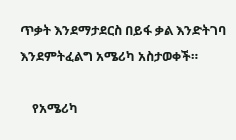ጥቃት እንደማታደርስ በይፋ ቃል እንድትገባ እንደምትፈልግ አሜሪካ አስታወቀች።

    የአሜሪካ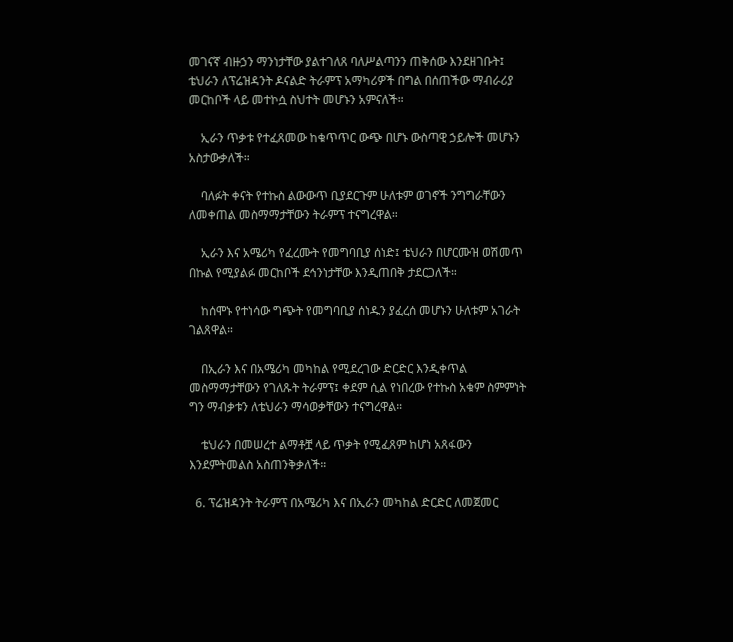መገናኛ ብዙኃን ማንነታቸው ያልተገለጸ ባለሥልጣንን ጠቅሰው እንደዘገቡት፤ ቴህራን ለፕሬዝዳንት ዶናልድ ትራምፕ አማካሪዎች በግል በሰጠችው ማብራሪያ መርከቦች ላይ መተኮሷ ስህተት መሆኑን አምናለች።

    ኢራን ጥቃቱ የተፈጸመው ከቁጥጥር ውጭ በሆኑ ውስጣዊ ኃይሎች መሆኑን አስታውቃለች።

    ባለፉት ቀናት የተኩስ ልውውጥ ቢያደርጉም ሁለቱም ወገኖች ንግግራቸውን ለመቀጠል መስማማታቸውን ትራምፕ ተናግረዋል።

    ኢራን እና አሜሪካ የፈረሙት የመግባቢያ ሰነድ፤ ቴህራን በሆርሙዝ ወሽመጥ በኩል የሚያልፉ መርከቦች ደኅንነታቸው እንዲጠበቅ ታደርጋለች።

    ከሰሞኑ የተነሳው ግጭት የመግባቢያ ሰነዱን ያፈረሰ መሆኑን ሁለቱም አገራት ገልጸዋል።

    በኢራን እና በአሜሪካ መካከል የሚደረገው ድርድር እንዲቀጥል መስማማታቸውን የገለጹት ትራምፕ፤ ቀደም ሲል የነበረው የተኩስ አቁም ስምምነት ግን ማብቃቱን ለቴህራን ማሳወቃቸውን ተናግረዋል።

    ቴህራን በመሠረተ ልማቶቿ ላይ ጥቃት የሚፈጸም ከሆነ አጸፋውን እንደምትመልስ አስጠንቅቃለች።

  6. ፕሬዝዳንት ትራምፕ በአሜሪካ እና በኢራን መካከል ድርድር ለመጀመር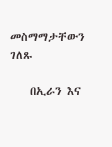መስማማታቸውን ገለጹ

    በኢራን እና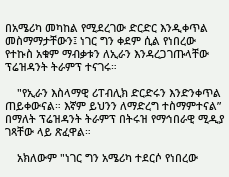በአሜሪካ መካከል የሚደረገው ድርድር እንዲቀጥል መስማማታቸውን፤ ነገር ግን ቀደም ሲል የነበረው የተኩስ አቁም ማብቃቱን ለኢራን እንዳረጋገጡላቸው ፕሬዝዳንት ትራምፕ ተናገሩ።

    "የኢራን እስላማዊ ሪፐብሊክ ድርድሩን እንድንቀጥል ጠይቀውናል። እኛም ይህንን ለማድረግ ተስማምተናል” በማለት ፕሬዝዳንት ትራምፕ በትሩዝ የማኅበራዊ ሚዲያ ገጻቸው ላይ ጽፈዋል።

    አክለውም "ነገር ግን አሜሪካ ተደርሶ የነበረው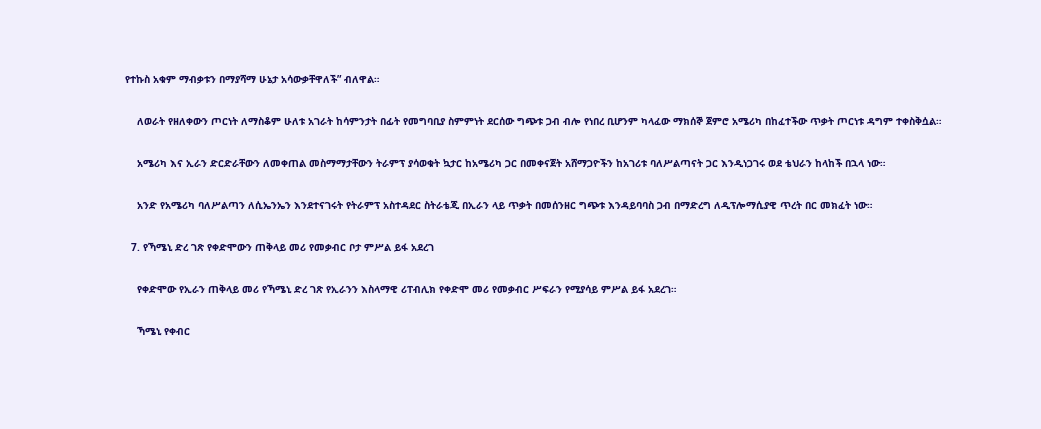የተኩስ አቁም ማብቃቱን በማያሻማ ሁኔታ አሳውቃቸዋለች” ብለዋል።

    ለወራት የዘለቀውን ጦርነት ለማስቆም ሁለቱ አገራት ከሳምንታት በፊት የመግባቢያ ስምምነት ደርሰው ግጭቱ ጋብ ብሎ የነበረ ቢሆንም ካላፈው ማክሰኞ ጀምሮ አሜሪካ በከፈተችው ጥቃት ጦርነቱ ዳግም ተቀስቅሷል።

    አሜሪካ እና ኢራን ድርድራቸውን ለመቀጠል መስማማታቸውን ትራምፕ ያሳወቁት ኳታር ከአሜሪካ ጋር በመቀናጀት አሸማጋዮችን ከአገሪቱ ባለሥልጣናት ጋር እንዲነጋገሩ ወደ ቴህራን ከላከች በኋላ ነው።

    አንድ የአሜሪካ ባለሥልጣን ለሲኤንኤን እንደተናገሩት የትራምፕ አስተዳደር ስትራቴጂ በኢራን ላይ ጥቃት በመሰንዘር ግጭቱ እንዳይባባስ ጋብ በማድረግ ለዲፕሎማሲያዊ ጥረት በር መክፈት ነው።

  7. የኻሜኒ ድረ ገጽ የቀድሞውን ጠቅላይ መሪ የመቃብር ቦታ ምሥል ይፋ አደረገ

    የቀድሞው የኢራን ጠቅላይ መሪ የኻሜኒ ድረ ገጽ የኢራንን እስላማዊ ሪፐብሊክ የቀድሞ መሪ የመቃብር ሥፍራን የሚያሳይ ምሥል ይፋ አደረገ።

    ኻሜኒ የቀብር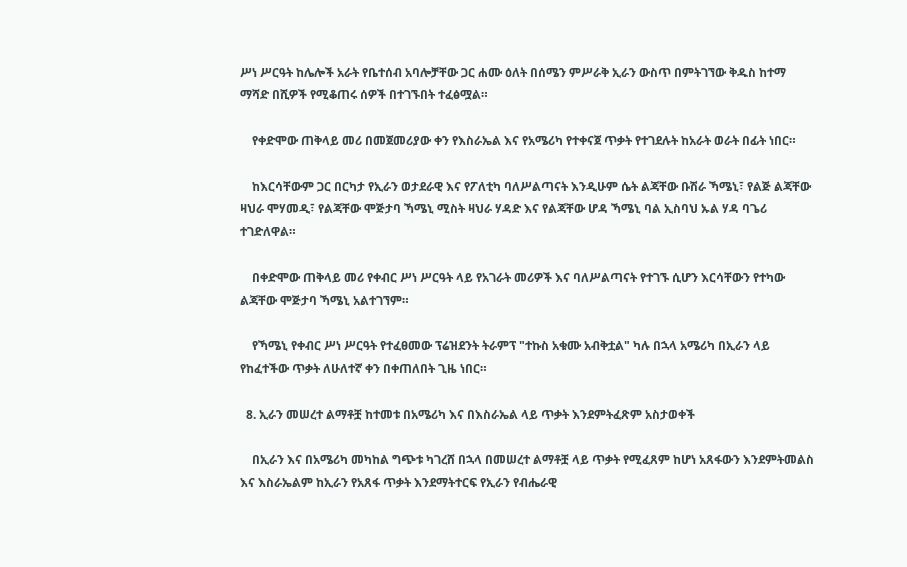ሥነ ሥርዓት ከሌሎች አራት የቤተሰብ አባሎቻቸው ጋር ሐሙ ዕለት በሰሜን ምሥራቅ ኢራን ውስጥ በምትገኘው ቅዱስ ከተማ ማሻድ በሺዎች የሚቆጠሩ ሰዎች በተገኙበት ተፈፅሟል።

    የቀድሞው ጠቅላይ መሪ በመጀመሪያው ቀን የእስራኤል እና የአሜሪካ የተቀናጀ ጥቃት የተገደሉት ከአራት ወራት በፊት ነበር።

    ከእርሳቸውም ጋር በርካታ የኢራን ወታደራዊ እና የፖለቲካ ባለሥልጣናት እንዲሁም ሴት ልጃቸው ቡሽራ ኻሜኒ፣ የልጅ ልጃቸው ዛህራ ሞሃመዲ፣ የልጃቸው ሞጅታባ ኻሜኒ ሚስት ዛህራ ሃዳድ እና የልጃቸው ሆዳ ኻሜኒ ባል ኢስባህ ኡል ሃዳ ባጌሪ ተገድለዋል።

    በቀድሞው ጠቅላይ መሪ የቀብር ሥነ ሥርዓት ላይ የአገራት መሪዎች እና ባለሥልጣናት የተገኙ ሲሆን እርሳቸውን የተካው ልጃቸው ሞጅታባ ኻሜኒ አልተገኘም።

    የኻሜኒ የቀብር ሥነ ሥርዓት የተፈፀመው ፕሬዝደንት ትራምፕ "ተኩስ አቁሙ አብቅቷል" ካሉ በኋላ አሜሪካ በኢራን ላይ የከፈተችው ጥቃት ለሁለተኛ ቀን በቀጠለበት ጊዜ ነበር።

  8. ኢራን መሠረተ ልማቶቿ ከተመቱ በአሜሪካ እና በእስራኤል ላይ ጥቃት እንደምትፈጽም አስታወቀች

    በኢራን እና በአሜሪካ መካከል ግጭቱ ካገረሸ በኋላ በመሠረተ ልማቶቿ ላይ ጥቃት የሚፈጸም ከሆነ አጸፋውን እንደምትመልስ እና እስራኤልም ከኢራን የአጸፋ ጥቃት እንደማትተርፍ የኢራን የብሔራዊ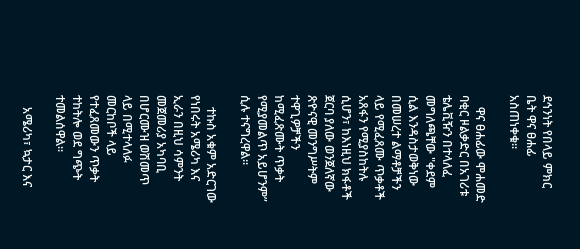ደኅንነት የበላይ ምክር ቤት ዋና ፀሐፊ አስጠነቀቁ።

    ዋና ፀሐፊው ሞሐመድ ባቂር ዞልቃድር በአገሪቱ ቴሌቪዥን በተላለፈ መግለጫቸው "ቀደም ሲል እንዳስታወቅነው በመሠረተ ልማቶቻችን ላይ የሚፈጸሙ ጥቃቶች አጸፋን የሚያስከትሉ ሲሆን፣ ከእነዚህ ክፋቶች ጀርባ ያለው ወንጀለኛው ጽዮናዊ መንግሥትም ተዋጊዎቻችን ከሚፈጽሙት ጥቃት የሚያመልጥ አይሆንም” ሲሉ ተናግረዋል።

    ተኩስ አቁም አድርገው የነበሩት አሜሪካ እና ኢራን በዚህ ሳምንት መጀመሪያ አካባቢ በሆርሙዝ ወሽመጥ ላይ በሚተላለፉ መርከቦች ላይ የተፈጸመውን ጥቃት ተከትሎ ወደ ግጭት ተመልሰዋል።

    አሜሪካ፣ ኳታር እና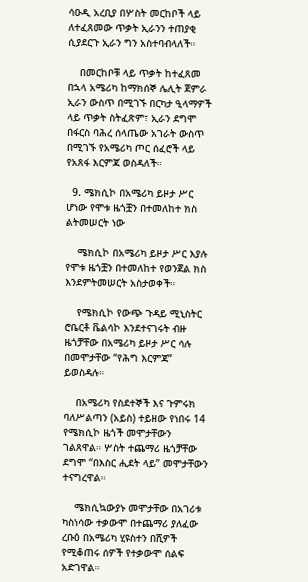ሳዑዲ አረቢያ በሦስት መርከቦች ላይ ለተፈጸመው ጥቃት ኢራንን ተጠያቂ ሲያደርጉ ኢራን ግን አስተባብላለች።

    በመርከቦቹ ላይ ጥቃት ከተፈጸመ በኋላ አሜሪካ ከማክሰኞ ሌሊት ጀምራ ኢራን ውስጥ በሚገኙ በርካታ ዒላማዎች ላይ ጥቃት ስትፈጽም፣ ኢራን ደግሞ በፋርስ ባሕረ ሰላጤው አገራት ውስጥ በሚገኙ የአሜሪካ ጦር ሰፈሮች ላይ የአጸፋ እርምጃ ወስዳለች።

  9. ሜክሲኮ በአሜሪካ ይዞታ ሥር ሆነው የሞቱ ዜጎቿን በተመለከተ ክስ ልትመሠርት ነው

    ሜክሲኮ በአሜሪካ ይዞታ ሥር እያሉ የሞቱ ዜጎቿን በተመለከተ የወንጀል ክስ እንደምትመሠርት አስታወቀች።

    የሜክሲኮ የውጭ ጉዳይ ሚኒስትር ሮቤርቶ ቬልሳኮ እንደተናገሩት ብዙ ዜጎቻቸው በአሜሪካ ይዞታ ሥር ሳሉ በመሞታቸው “የሕግ እርምጃ” ይወስዳሉ።

    በአሜሪካ የስደተኞች እና ጉምሩክ ባለሥልጣን (አይስ) ተይዘው የነበሩ 14 የሜክሲኮ ዜጎች መሞታቸውን ገልጸዋል። ሦስት ተጨማሪ ዜጎቻቸው ደግሞ “በእስር ሒደት ላይ” መሞታቸውን ተናግረዋል።

    ሜክሲኳውያኑ መሞታቸው በአገሪቱ ካስነሳው ተቃውሞ በተጨማሪ ያለፈው ረቡዕ በአሜሪካ ሂዩስተን በሺዎች የሚቆጠሩ ሰዎች የተቃውሞ ሰልፍ አድገዋል።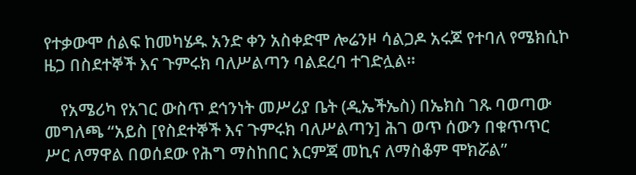የተቃውሞ ሰልፍ ከመካሄዱ አንድ ቀን አስቀድሞ ሎሬንዞ ሳልጋዶ አሩጆ የተባለ የሜክሲኮ ዜጋ በስደተኞች እና ጉምሩክ ባለሥልጣን ባልደረባ ተገድሏል።

    የአሜሪካ የአገር ውስጥ ደኅንነት መሥሪያ ቤት (ዲኤችኤስ) በኤክስ ገጹ ባወጣው መግለጫ “አይስ [የስደተኞች እና ጉምሩክ ባለሥልጣን] ሕገ ወጥ ሰውን በቁጥጥር ሥር ለማዋል በወሰደው የሕግ ማስከበር እርምጃ መኪና ለማስቆም ሞክሯል”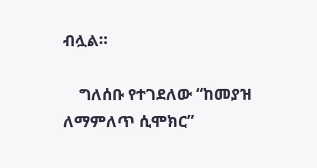ብሏል።

    ግለሰቡ የተገደለው “ከመያዝ ለማምለጥ ሲሞክር”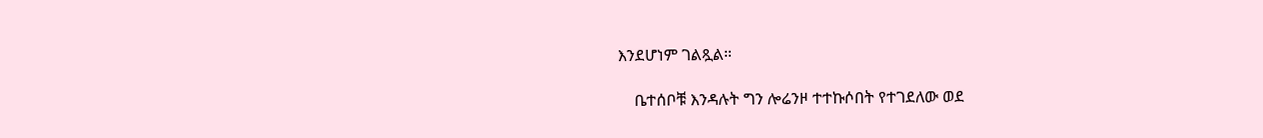እንደሆነም ገልጿል።

    ቤተሰቦቹ እንዳሉት ግን ሎሬንዞ ተተኩሶበት የተገደለው ወደ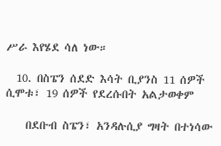ሥራ እየሄደ ሳለ ነው።

  10. በስፔን ሰደድ እሳት ቢያንስ 11 ሰዎች ሲሞቱ፣ 19 ሰዎች የደረሱበት አልታወቀም

    በደቡብ ስፔን፣ አንዳሉሲያ ግዛት በተነሳው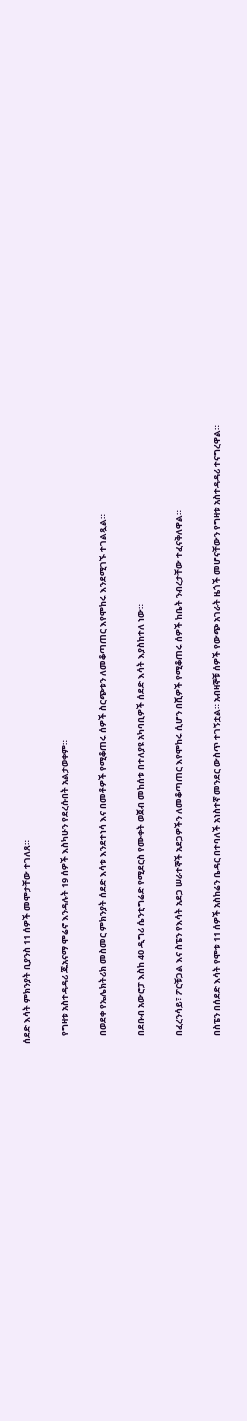ሰደድ እሳት ምክንያት ቢያንስ 11 ሰዎች መሞታቸው ተገለጸ።

    የግዛቱ አስተዳዳሪ ጁአናማ ሞሬኖ እንዳሉት 19 ሰዎች እስካሁን የደረሱበት አልታወቀም።

    በወደቀ የኤሌክትሪክ መስመር ምክንያት ሰደድ እሳቱ እንደተነሳ እና በመቶዎች የሚቆጠሩ ሰዎች ስርጭቱን ለመቆጣጠር እየሞከሩ እንደሚገኙ ተገልጿል።

    በደቡብ አውሮፓ እስከ 40 ዲግሪ ሴንቲግሬድ የሚደርስ የሙቀት ወጀብ መከሰቱ በተለያዩ አካባቢዎች ሰደድ እሳት እያስከተለ ነው።

    በፈረንሳይ፣ ፖርቹጋል እና ስፔን የእሳት አደጋ ሠራተኞች አደጋዎችን ለመቆጣጠር እየሞከሩ ሲሆን በሺዎች የሚቆጠሩ ሰዎች ከቤት ንብረታቸው ተፈናቅለዋል።

    በስፔን በሰደድ እሳት የሞቱ 11 ሰዎች አስከሬን ቤዳር በተባለች አነስተኛ መንደር ውስጥ ተገኝቷል። አብዛኞቹ ሰዎች የውጭ አገራት ዜጎች መሆናቸውን የግዛቱ አስተዳዳሪ ተናግረዋል።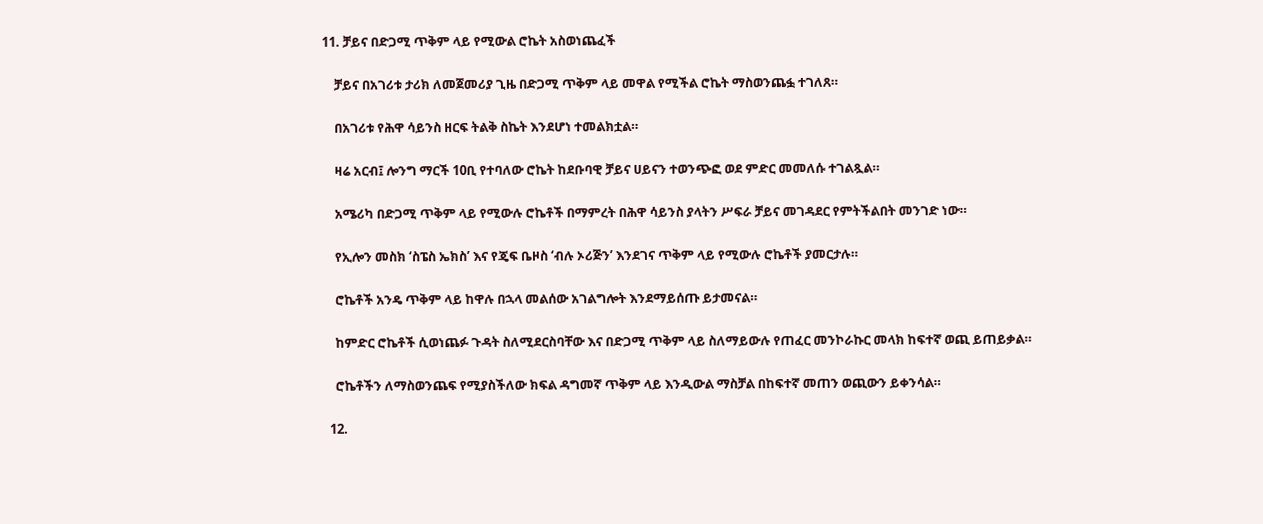11. ቻይና በድጋሚ ጥቅም ላይ የሚውል ሮኬት አስወነጨፈች

    ቻይና በአገሪቱ ታሪክ ለመጀመሪያ ጊዜ በድጋሚ ጥቅም ላይ መዋል የሚችል ሮኬት ማስወንጨፏ ተገለጸ።

    በአገሪቱ የሕዋ ሳይንስ ዘርፍ ትልቅ ስኬት እንደሆነ ተመልክቷል።

    ዛሬ አርብ፤ ሎንግ ማርች 10ቢ የተባለው ሮኬት ከደቡባዊ ቻይና ሀይናን ተወንጭፎ ወደ ምድር መመለሱ ተገልጿል።

    አሜሪካ በድጋሚ ጥቅም ላይ የሚውሉ ሮኬቶች በማምረት በሕዋ ሳይንስ ያላትን ሥፍራ ቻይና መገዳደር የምትችልበት መንገድ ነው።

    የኢሎን መስክ ‘ስፔስ ኤክስ’ እና የጄፍ ቤዞስ ‘ብሉ ኦሪጅን’ እንደገና ጥቅም ላይ የሚውሉ ሮኬቶች ያመርታሉ።

    ሮኬቶች አንዴ ጥቅም ላይ ከዋሉ በኋላ መልሰው አገልግሎት እንደማይሰጡ ይታመናል።

    ከምድር ሮኬቶች ሲወነጨፉ ጉዳት ስለሚደርስባቸው እና በድጋሚ ጥቅም ላይ ስለማይውሉ የጠፈር መንኮራኩር መላክ ከፍተኛ ወጪ ይጠይቃል።

    ሮኬቶችን ለማስወንጨፍ የሚያስችለው ክፍል ዳግመኛ ጥቅም ላይ እንዲውል ማስቻል በከፍተኛ መጠን ወጪውን ይቀንሳል።

  12.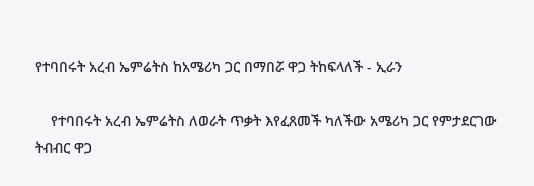የተባበሩት አረብ ኤምሬትስ ከአሜሪካ ጋር በማበሯ ዋጋ ትከፍላለች - ኢራን

    የተባበሩት አረብ ኤምሬትስ ለወራት ጥቃት እየፈጸመች ካለችው አሜሪካ ጋር የምታደርገው ትብብር ዋጋ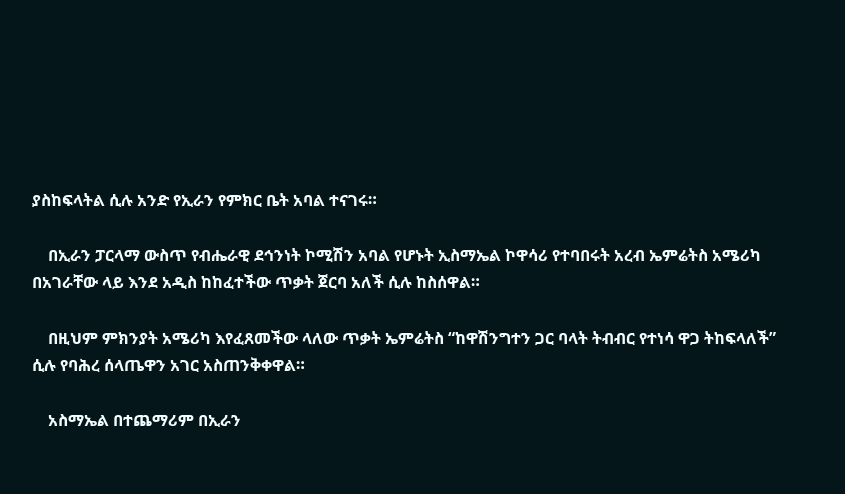ያስከፍላትል ሲሉ አንድ የኢራን የምክር ቤት አባል ተናገሩ።

    በኢራን ፓርላማ ውስጥ የብሔራዊ ደኅንነት ኮሚሽን አባል የሆኑት ኢስማኤል ኮዋሳሪ የተባበሩት አረብ ኤምሬትስ አሜሪካ በአገራቸው ላይ እንደ አዲስ ከከፈተችው ጥቃት ጀርባ አለች ሲሉ ከስሰዋል።

    በዚህም ምክንያት አሜሪካ እየፈጸመችው ላለው ጥቃት ኤምሬትስ “ከዋሽንግተን ጋር ባላት ትብብር የተነሳ ዋጋ ትከፍላለች” ሲሉ የባሕረ ሰላጤዋን አገር አስጠንቅቀዋል።

    አስማኤል በተጨማሪም በኢራን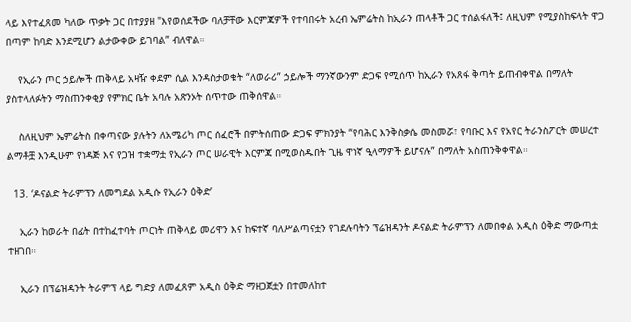ላይ እየተፈጸመ ካለው ጥቃት ጋር በተያያዘ "እየወሰደችው ባለቻቸው እርምጃዎች የተባበሩት አረብ ኤምሬትስ ከኢራን ጠላቶች ጋር ተሰልፋለች፤ ለዚህም የሚያስከፍላት ዋጋ በጣም ከባድ እንደሚሆን ልታውቀው ይገባል” ብለዋል።

    የኢራን ጦር ኃይሎች ጠቅላይ አዛዥ ቀደም ሲል እንዳስታወቁት “ለወራሪ” ኃይሎች ማንኛውንም ድጋፍ የሚሰጥ ከኢራን የአጸፋ ቅጣት ይጠብቀዋል በማለት ያስተላለፉትን ማስጠንቀቂያ የምክር ቤት አባሉ አጽንኦት ሰጥተው ጠቅሰዋል።

    ስለዚህም ኤምሬትስ በቀጣናው ያሉትን ለአሜሪካ ጦር ሰፈሮች በምትሰጠው ድጋፍ ምክንያት “የባሕር እንቅስቃሴ መስመሯ፣ የባቡር እና የአየር ትራንስፖርት መሠረተ ልማቶቿ እንዲሁም የነዳጅ እና የጋዝ ተቋማቷ የኢራን ጦር ሠራዊት እርምጃ በሚወስዱበት ጊዜ ዋነኛ ዒላማዎች ይሆናሉ” በማለት አስጠንቅቀዋል።

  13. ‘ዶናልድ ትራምፕን ለመግደል አዲሱ የኢራን ዕቅድ’

    ኢራን ከወራት በፊት በተከፈተባት ጦርነት ጠቅላይ መሪዋን እና ከፍተኛ ባለሥልጣናቷን የገደሉባትን ፕሬዝዳንት ዶናልድ ትራምፕን ለመበቀል አዲስ ዕቅድ ማውጣቷ ተዘገበ።

    ኢራን በፕሬዝዳንት ትራምፕ ላይ ግድያ ለመፈጸም አዲስ ዕቅድ ማዘጋጀቷን በተመለከተ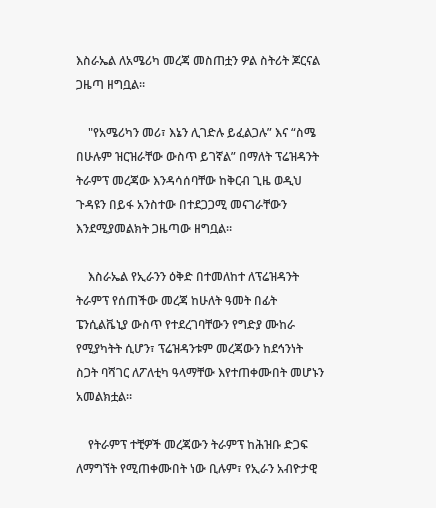እስራኤል ለአሜሪካ መረጃ መስጠቷን ዎል ስትሪት ጆርናል ጋዜጣ ዘግቧል።

    "የአሜሪካን መሪ፣ እኔን ሊገድሉ ይፈልጋሉ” እና “ስሜ በሁሉም ዝርዝራቸው ውስጥ ይገኛል” በማለት ፕሬዝዳንት ትራምፕ መረጃው እንዳሳሰባቸው ከቅርብ ጊዜ ወዲህ ጉዳዩን በይፋ አንስተው በተደጋጋሚ መናገራቸውን እንደሚያመልክት ጋዜጣው ዘግቧል።

    እስራኤል የኢራንን ዕቅድ በተመለከተ ለፕሬዝዳንት ትራምፕ የሰጠችው መረጃ ከሁለት ዓመት በፊት ፔንሲልቬኒያ ውስጥ የተደረገባቸውን የግድያ ሙከራ የሚያካትት ሲሆን፣ ፕሬዝዳንቱም መረጃውን ከደኅንነት ስጋት ባሻገር ለፖለቲካ ዓላማቸው እየተጠቀሙበት መሆኑን አመልክቷል።

    የትራምፕ ተቺዎች መረጃውን ትራምፕ ከሕዝቡ ድጋፍ ለማግኘት የሚጠቀሙበት ነው ቢሉም፣ የኢራን አብዮታዊ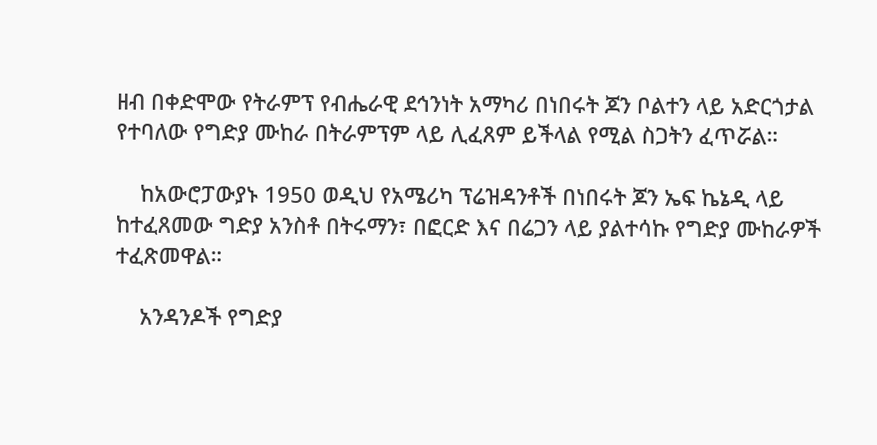ዘብ በቀድሞው የትራምፕ የብሔራዊ ደኅንነት አማካሪ በነበሩት ጆን ቦልተን ላይ አድርጎታል የተባለው የግድያ ሙከራ በትራምፕም ላይ ሊፈጸም ይችላል የሚል ስጋትን ፈጥሯል።

    ከአውሮፓውያኑ 1950 ወዲህ የአሜሪካ ፕሬዝዳንቶች በነበሩት ጆን ኤፍ ኬኔዲ ላይ ከተፈጸመው ግድያ አንስቶ በትሩማን፣ በፎርድ እና በሬጋን ላይ ያልተሳኩ የግድያ ሙከራዎች ተፈጽመዋል።

    አንዳንዶች የግድያ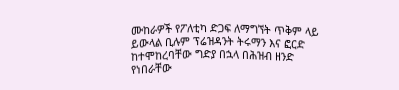ሙከራዎች የፖለቲካ ድጋፍ ለማግኘት ጥቅም ላይ ይውላል ቢሉም ፕሬዝዳንት ትሩማን እና ፎርድ ከተሞከረባቸው ግድያ በኋላ በሕዝብ ዘንድ የነበራቸው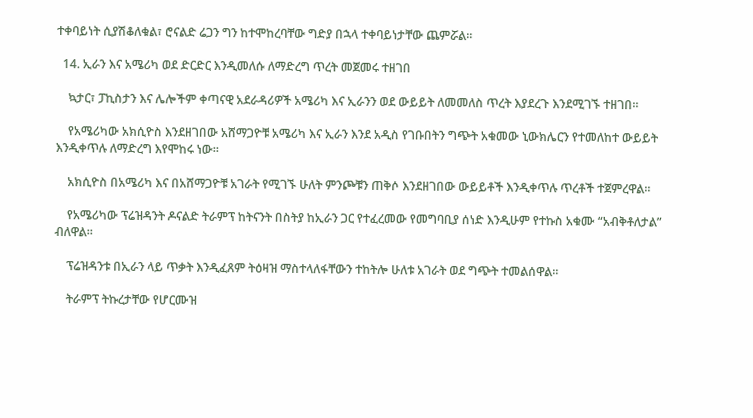ተቀባይነት ሲያሽቆለቁል፣ ሮናልድ ሬጋን ግን ከተሞከረባቸው ግድያ በኋላ ተቀባይነታቸው ጨምሯል።

  14. ኢራን እና አሜሪካ ወደ ድርድር እንዲመለሱ ለማድረግ ጥረት መጀመሩ ተዘገበ

    ኳታር፣ ፓኪስታን እና ሌሎችም ቀጣናዊ አደራዳሪዎች አሜሪካ እና ኢራንን ወደ ውይይት ለመመለስ ጥረት እያደረጉ እንደሚገኙ ተዘገበ።

    የአሜሪካው አክሲዮስ እንደዘገበው አሸማጋዮቹ አሜሪካ እና ኢራን እንደ አዲስ የገቡበትን ግጭት አቁመው ኒውክሌርን የተመለከተ ውይይት እንዲቀጥሉ ለማድረግ እየሞከሩ ነው።

    አክሲዮስ በአሜሪካ እና በአሸማጋዮቹ አገራት የሚገኙ ሁለት ምንጮቹን ጠቅሶ እንደዘገበው ውይይቶች እንዲቀጥሉ ጥረቶች ተጀምረዋል።

    የአሜሪካው ፕሬዝዳንት ዶናልድ ትራምፕ ከትናንት በስትያ ከኢራን ጋር የተፈረመው የመግባቢያ ሰነድ እንዲሁም የተኩስ አቁሙ “አብቅቶለታል” ብለዋል።

    ፕሬዝዳንቱ በኢራን ላይ ጥቃት እንዲፈጸም ትዕዛዝ ማስተላለፋቸውን ተከትሎ ሁለቱ አገራት ወደ ግጭት ተመልሰዋል።

    ትራምፕ ትኩረታቸው የሆርሙዝ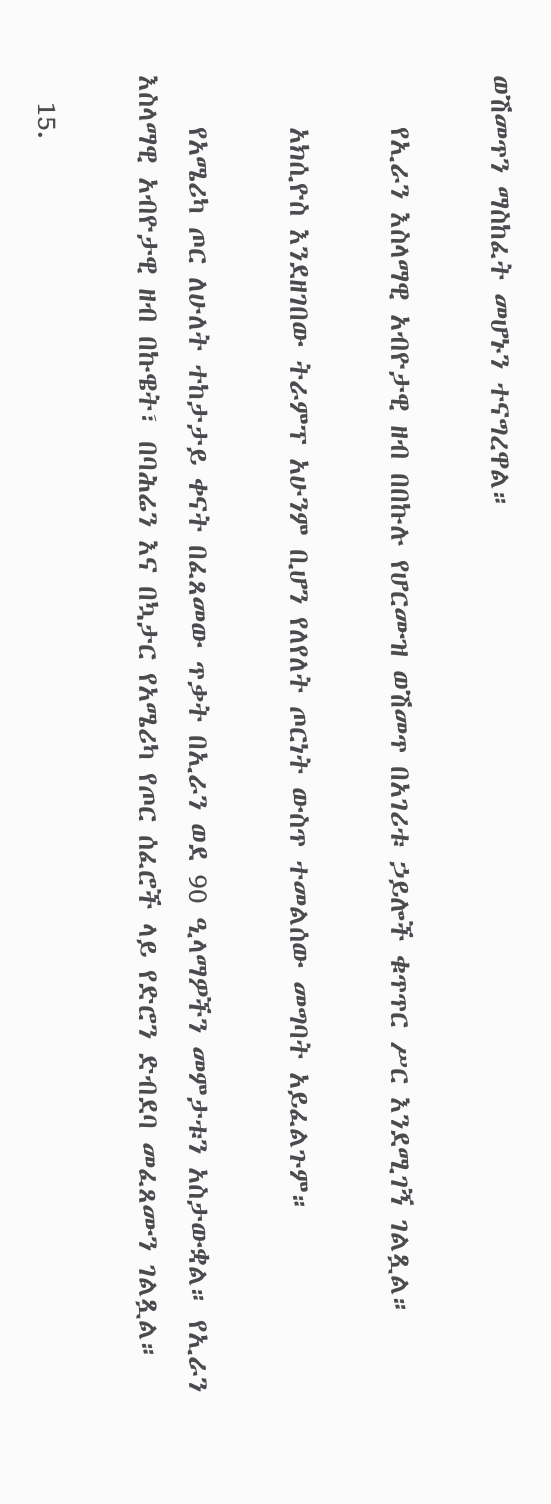ወሽመጥን ማስከፈት መሆኑን ተናግረዋል።

    የኢራን እስላማዊ አብዮታዊ ዘብ በበኩሉ የሆርሙዝ ወሽመጥ በአገሪቱ ኃይሎች ቁጥጥር ሥር እንደሚገኝ ገልጿል።

    አክሲዮስ እንደዘገበው ትራምፕ አሁንም ቢሆን የለየለት ጦርነት ውስጥ ተመልሰው መግባት አይፈልጉም።

    የአሜሪካ ጦር ለሁለት ተከታታይ ቀናት በፈጸመው ጥቃት በኢራን ወደ 90 ዒላማዎችን መምታቱን አስታውቋል። የኢራን እስላማዊ አብዮታዊ ዘብ በኩዌት፣ በባሕሬን እና በኳታር የአሜሪካ የጦር ሰፈሮች ላይ የድሮን ድብደባ መፈጸሙን ገልጿል።

  15.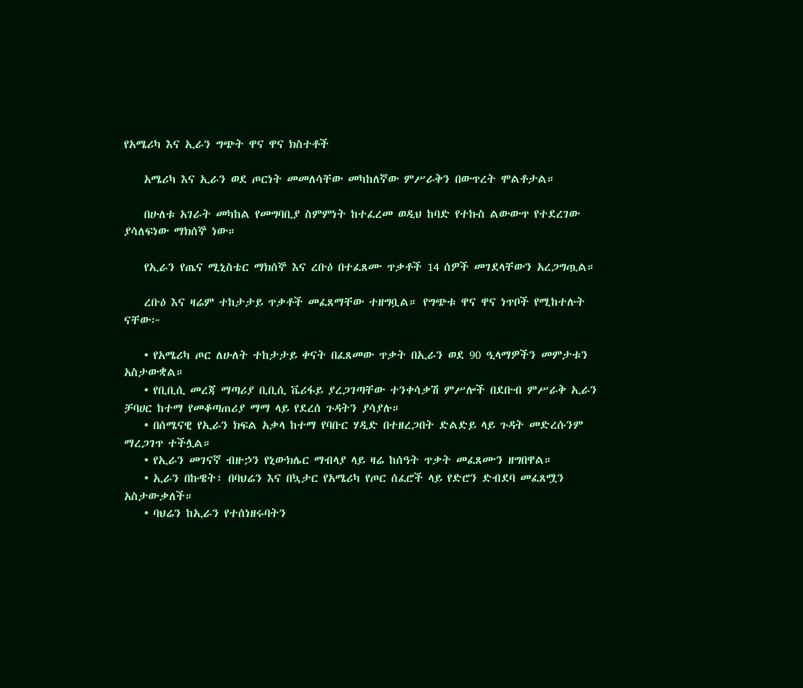የአሜሪካ እና ኢራን ግጭት ዋና ዋና ክስተቶች

    አሜሪካ እና ኢራን ወደ ጦርነት መመለሳቸው መካከለኛው ምሥራቅን በውጥረት ሞልቶታል።

    በሁለቱ አገራት መካከል የመግባቢያ ስምምነት ከተፈረመ ወዲህ ከባድ የተኩስ ልውውጥ የተደረገው ያሳለፍነው ማክሰኞ ነው።

    የኢራን የጤና ሚኒስቴር ማክሰኞ እና ረቡዕ በተፈጸሙ ጥቃቶች 14 ሰዎች መገደላቸውን አረጋግጧል።

    ረቡዕ እና ዛሬም ተከታታይ ጥቃቶች መፈጸማቸው ተዘግቧል። የግጭቱ ዋና ዋና ነጥቦች የሚከተሉት ናቸው፦

    • የአሜሪካ ጦር ለሁለት ተከታታይ ቀናት በፈጸመው ጥቃት በኢራን ወደ 90 ዒላማዎችን መምታቱን አስታውቋል።
    • የቢቢሲ መረጃ ማጣሪያ ቢቢሲ ቬሪፋይ ያረጋገጣቸው ተንቀሳቃሽ ምሥሎች በደቡብ ምሥራቅ ኢራን ቻባሀር ከተማ የመቆጣጠሪያ ማማ ላይ የደረሰ ጉዳትን ያሳያሉ።
    • በሰሜናዊ የኢራን ክፍል አቃላ ከተማ የባቡር ሃዲድ በተዘረጋበት ድልድይ ላይ ጉዳት መድረሱንም ማረጋገጥ ተችሏል።
    • የኢራን መገናኛ ብዙኃን የኒውክሌር ማብላያ ላይ ዛሬ ከሰዓት ጥቃት መፈጸሙን ዘግበዋል።
    • ኢራን በኩዌት፣ በባህሬን እና በኳታር የአሜሪካ የጦር ሰፈሮች ላይ የድሮን ድብደባ መፈጸሟን አስታውቃለች።
    • ባህሬን ከኢራን የተሰነዘሩባትን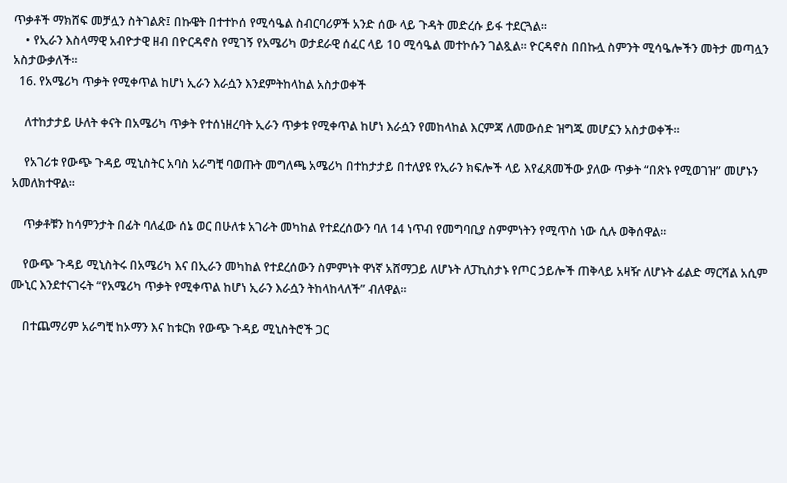ጥቃቶች ማክሸፍ መቻሏን ስትገልጽ፤ በኩዌት በተተኮሰ የሚሳዔል ስብርባሪዎች አንድ ሰው ላይ ጉዳት መድረሱ ይፋ ተደርጓል።
    • የኢራን እስላማዊ አብዮታዊ ዘብ በዮርዳኖስ የሚገኝ የአሜሪካ ወታደራዊ ሰፈር ላይ 10 ሚሳዔል መተኮሱን ገልጿል። ዮርዳኖስ በበኩሏ ስምንት ሚሳዔሎችን መትታ መጣሏን አስታውቃለች።
  16. የአሜሪካ ጥቃት የሚቀጥል ከሆነ ኢራን እራሷን እንደምትከላከል አስታወቀች

    ለተከታታይ ሁለት ቀናት በአሜሪካ ጥቃት የተሰነዘረባት ኢራን ጥቃቱ የሚቀጥል ከሆነ እራሷን የመከላከል እርምጃ ለመውሰድ ዝግጁ መሆኗን አስታወቀች።

    የአገሪቱ የውጭ ጉዳይ ሚኒስትር አባስ አራግቺ ባወጡት መግለጫ አሜሪካ በተከታታይ በተለያዩ የኢራን ክፍሎች ላይ እየፈጸመችው ያለው ጥቃት “በጽኑ የሚወገዝ” መሆኑን አመለክተዋል።

    ጥቃቶቹን ከሳምንታት በፊት ባለፈው ሰኔ ወር በሁለቱ አገራት መካከል የተደረሰውን ባለ 14 ነጥብ የመግባቢያ ስምምነትን የሚጥስ ነው ሲሉ ወቅሰዋል።

    የውጭ ጉዳይ ሚኒስትሩ በአሜሪካ እና በኢራን መካከል የተደረሰውን ስምምነት ዋነኛ አሸማጋይ ለሆኑት ለፓኪስታኑ የጦር ኃይሎች ጠቅላይ አዛዥ ለሆኑት ፊልድ ማርሻል አሲም ሙኒር እንደተናገሩት “የአሜሪካ ጥቃት የሚቀጥል ከሆነ ኢራን እራሷን ትከላከላለች” ብለዋል።

    በተጨማሪም አራግቺ ከኦማን እና ከቱርክ የውጭ ጉዳይ ሚኒስትሮች ጋር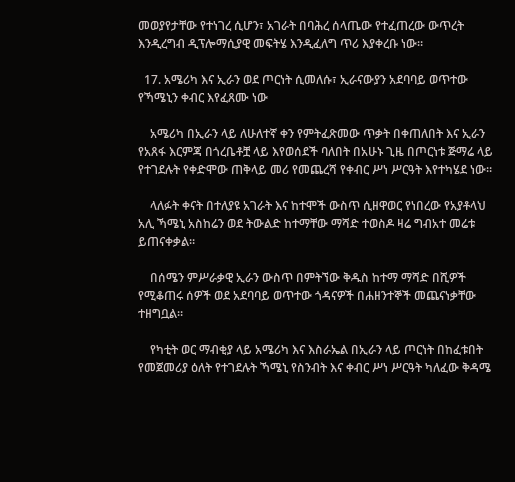መወያየታቸው የተነገረ ሲሆን፣ አገራት በባሕረ ሰላጤው የተፈጠረው ውጥረት እንዲረግብ ዲፕሎማሲያዊ መፍትሄ እንዲፈለግ ጥሪ እያቀረቡ ነው።

  17. አሜሪካ እና ኢራን ወደ ጦርነት ሲመለሱ፣ ኢራናውያን አደባባይ ወጥተው የኻሜኒን ቀብር እየፈጸሙ ነው

    አሜሪካ በኢራን ላይ ለሁለተኛ ቀን የምትፈጽመው ጥቃት በቀጠለበት እና ኢራን የአጸፋ እርምጃ በጎረቤቶቿ ላይ እየወሰደች ባለበት በአሁኑ ጊዜ በጦርነቱ ጅማሬ ላይ የተገደሉት የቀድሞው ጠቅላይ መሪ የመጨረሻ የቀብር ሥነ ሥርዓት እየተካሄደ ነው።

    ላለፉት ቀናት በተለያዩ አገራት እና ከተሞች ውስጥ ሲዘዋወር የነበረው የአያቶላህ አሊ ኻሜኒ አስከሬን ወደ ትውልድ ከተማቸው ማሻድ ተወስዶ ዛሬ ግብአተ መሬቱ ይጠናቀቃል።

    በሰሜን ምሥራቃዊ ኢራን ውስጥ በምትኘው ቅዱስ ከተማ ማሻድ በሺዎች የሚቆጠሩ ሰዎች ወደ አደባባይ ወጥተው ጎዳናዎች በሐዘንተኞች መጨናነቃቸው ተዘግቧል።

    የካቲት ወር ማብቂያ ላይ አሜሪካ እና እስራኤል በኢራን ላይ ጦርነት በከፈቱበት የመጀመሪያ ዕለት የተገደሉት ኻሜኒ የስንብት እና ቀብር ሥነ ሥርዓት ካለፈው ቅዳሜ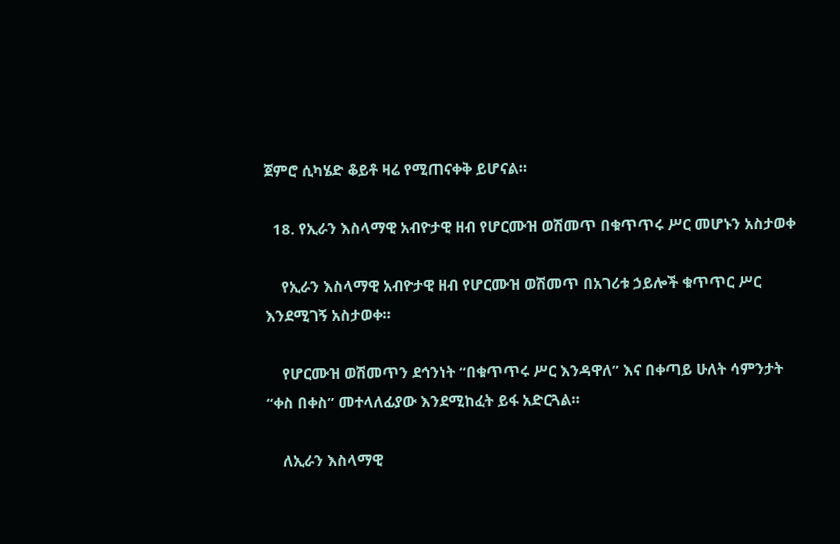ጀምሮ ሲካሄድ ቆይቶ ዛሬ የሚጠናቀቅ ይሆናል።

  18. የኢራን እስላማዊ አብዮታዊ ዘብ የሆርሙዝ ወሽመጥ በቁጥጥሩ ሥር መሆኑን አስታወቀ

    የኢራን እስላማዊ አብዮታዊ ዘብ የሆርሙዝ ወሽመጥ በአገሪቱ ኃይሎች ቁጥጥር ሥር እንደሚገኝ አስታወቀ።

    የሆርሙዝ ወሽመጥን ደኅንነት “በቁጥጥሩ ሥር እንዳዋለ” እና በቀጣይ ሁለት ሳምንታት “ቀስ በቀስ” መተላለፊያው እንደሚከፈት ይፋ አድርጓል።

    ለኢራን እስላማዊ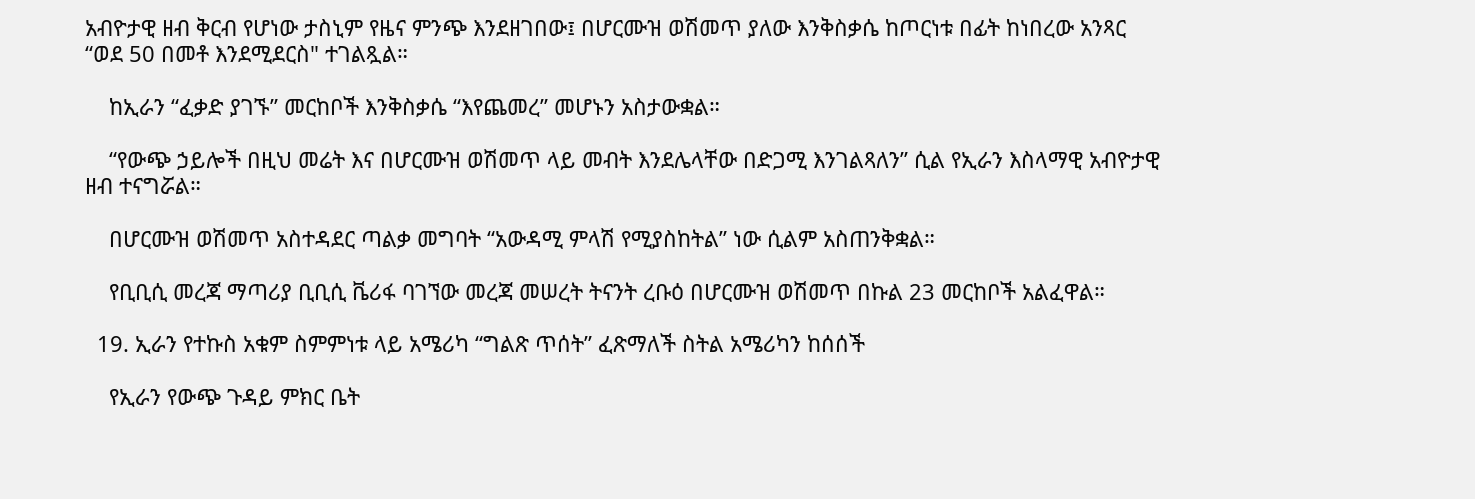አብዮታዊ ዘብ ቅርብ የሆነው ታስኒም የዜና ምንጭ እንደዘገበው፤ በሆርሙዝ ወሽመጥ ያለው እንቅስቃሴ ከጦርነቱ በፊት ከነበረው አንጻር “ወደ 50 በመቶ እንደሚደርስ" ተገልጿል።

    ከኢራን “ፈቃድ ያገኙ” መርከቦች እንቅስቃሴ “እየጨመረ” መሆኑን አስታውቋል።

    “የውጭ ኃይሎች በዚህ መሬት እና በሆርሙዝ ወሽመጥ ላይ መብት እንደሌላቸው በድጋሚ እንገልጻለን” ሲል የኢራን እስላማዊ አብዮታዊ ዘብ ተናግሯል።

    በሆርሙዝ ወሽመጥ አስተዳደር ጣልቃ መግባት “አውዳሚ ምላሽ የሚያስከትል” ነው ሲልም አስጠንቅቋል።

    የቢቢሲ መረጃ ማጣሪያ ቢቢሲ ቬሪፋ ባገኘው መረጃ መሠረት ትናንት ረቡዕ በሆርሙዝ ወሽመጥ በኩል 23 መርከቦች አልፈዋል።

  19. ኢራን የተኩስ አቁም ስምምነቱ ላይ አሜሪካ “ግልጽ ጥሰት” ፈጽማለች ስትል አሜሪካን ከሰሰች

    የኢራን የውጭ ጉዳይ ምክር ቤት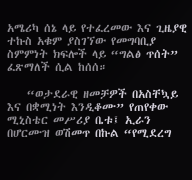አሜሪካ ሰኔ ላይ የተፈረመው እና ጊዜያዊ ተኩስ አቁም ያስገኘው የመግባቢያ ስምምነት ክፍሎች ላይ “ግልፅ ጥሰት” ፈጽማለች ሲል ከሰሰ።

    “ወታደራዊ ዘመቻዎች በአስቸኳይ እና በቋሚነት እንዲቆሙ” የጠየቀው ሚኒስቴር መሥሪያ ቤቱ፤ ኢራን በሆርሙዝ ወሽመጥ በኩል “የሚደረግ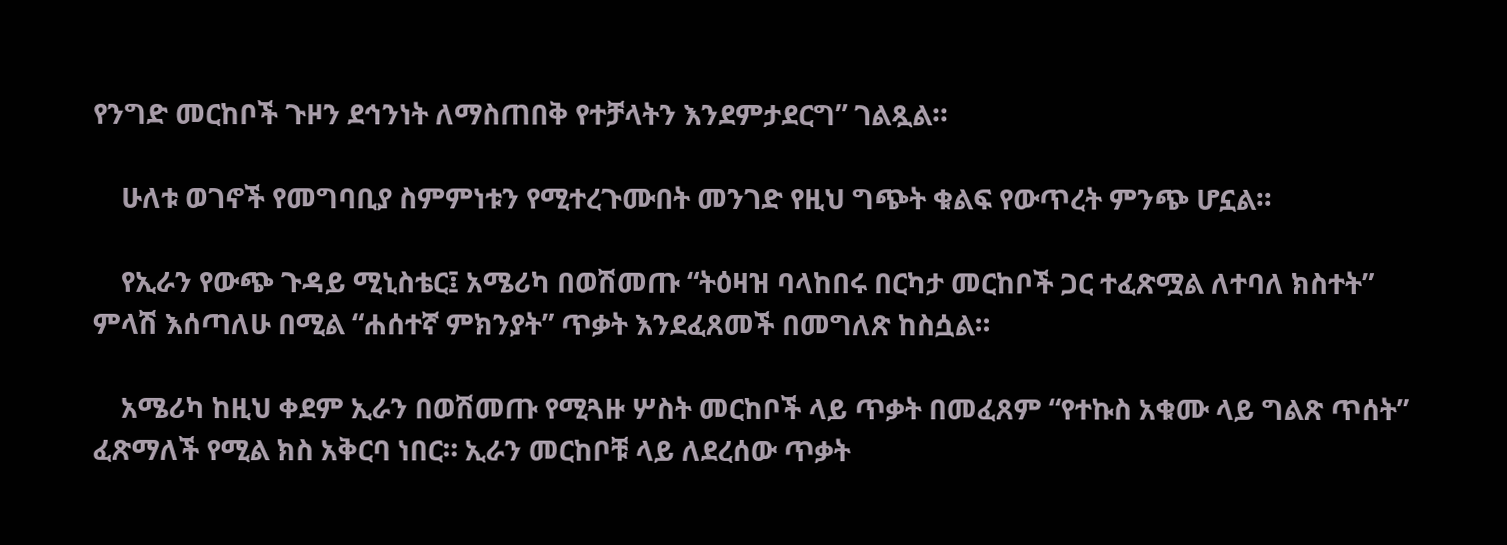የንግድ መርከቦች ጉዞን ደኅንነት ለማስጠበቅ የተቻላትን እንደምታደርግ” ገልጿል።

    ሁለቱ ወገኖች የመግባቢያ ስምምነቱን የሚተረጉሙበት መንገድ የዚህ ግጭት ቁልፍ የውጥረት ምንጭ ሆኗል።

    የኢራን የውጭ ጉዳይ ሚኒስቴር፤ አሜሪካ በወሽመጡ “ትዕዛዝ ባላከበሩ በርካታ መርከቦች ጋር ተፈጽሟል ለተባለ ክስተት” ምላሽ እሰጣለሁ በሚል “ሐሰተኛ ምክንያት” ጥቃት እንደፈጸመች በመግለጽ ከስሷል።

    አሜሪካ ከዚህ ቀደም ኢራን በወሽመጡ የሚጓዙ ሦስት መርከቦች ላይ ጥቃት በመፈጸም “የተኩስ አቁሙ ላይ ግልጽ ጥሰት” ፈጽማለች የሚል ክስ አቅርባ ነበር። ኢራን መርከቦቹ ላይ ለደረሰው ጥቃት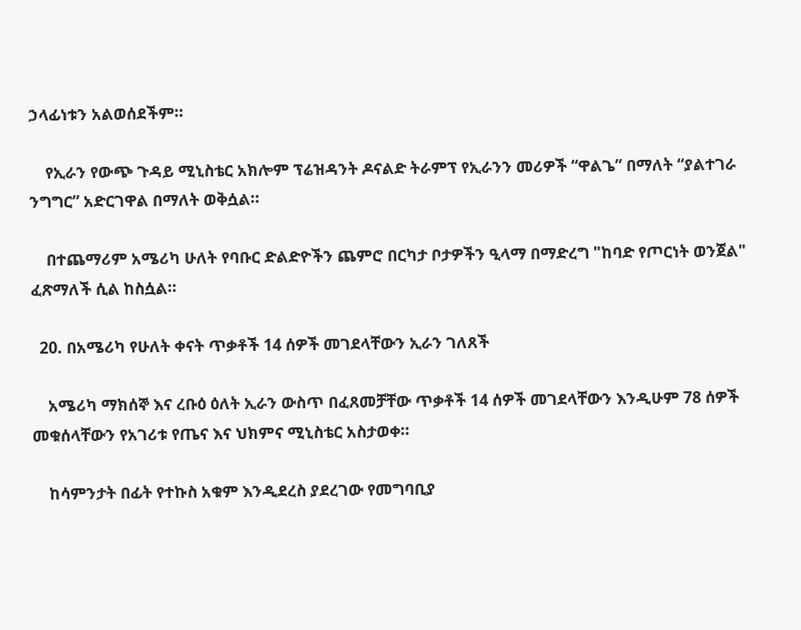ኃላፊነቱን አልወሰደችም።

    የኢራን የውጭ ጉዳይ ሚኒስቴር አክሎም ፕሬዝዳንት ዶናልድ ትራምፕ የኢራንን መሪዎች “ዋልጌ” በማለት “ያልተገራ ንግግር” አድርገዋል በማለት ወቅሷል።

    በተጨማሪም አሜሪካ ሁለት የባቡር ድልድዮችን ጨምሮ በርካታ ቦታዎችን ዒላማ በማድረግ "ከባድ የጦርነት ወንጀል" ፈጽማለች ሲል ከስሷል።

  20. በአሜሪካ የሁለት ቀናት ጥቃቶች 14 ሰዎች መገደላቸውን ኢራን ገለጸች

    አሜሪካ ማክሰኞ እና ረቡዕ ዕለት ኢራን ውስጥ በፈጸመቻቸው ጥቃቶች 14 ሰዎች መገደላቸውን እንዲሁም 78 ሰዎች መቁሰላቸውን የአገሪቱ የጤና እና ህክምና ሚኒስቴር አስታወቀ።

    ከሳምንታት በፊት የተኩስ አቁም እንዲደረስ ያደረገው የመግባቢያ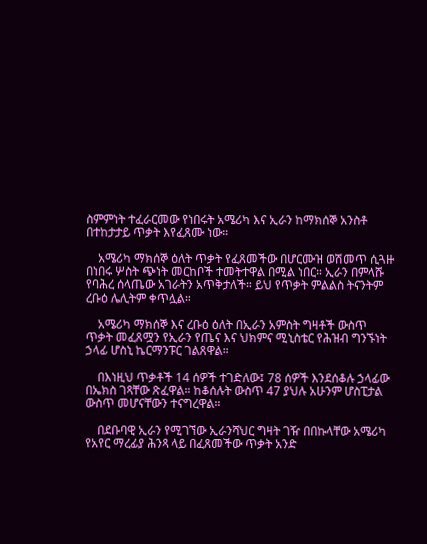ስምምነት ተፈራርመው የነበሩት አሜሪካ እና ኢራን ከማክሰኞ አንስቶ በተከታታይ ጥቃት እየፈጸሙ ነው።

    አሜሪካ ማክሰኞ ዕለት ጥቃት የፈጸመችው በሆርሙዝ ወሽመጥ ሲጓዙ በነበሩ ሦስት ጭነት መርከቦች ተመትተዋል በሚል ነበር። ኢራን በምላሹ የባሕረ ሰላጤው አገራትን አጥቅታለች። ይህ የጥቃት ምልልስ ትናንትም ረቡዕ ሌሊትም ቀጥሏል።

    አሜሪካ ማክሰኞ እና ረቡዕ ዕለት በኢራን አምስት ግዛቶች ውስጥ ጥቃት መፈጸሟን የኢራን የጤና እና ህክምና ሚኒስቴር የሕዝብ ግንኙነት ኃላፊ ሆስኒ ኬርማንፑር ገልጸዋል።

    በእነዚህ ጥቃቶች 14 ሰዎች ተገድለው፤ 78 ሰዎች እንደሰቆሉ ኃላፊው በኤክስ ገጻቸው ጽፈዋል። ከቆሰሉት ውስጥ 47 ያህሉ አሁንም ሆስፒታል ውስጥ መሆናቸውን ተናግረዋል።

    በደቡባዊ ኢራን የሚገኘው ኢራንሻህር ግዛት ገዥ በበኩላቸው አሜሪካ የአየር ማረፊያ ሕንጻ ላይ በፈጸመችው ጥቃት አንድ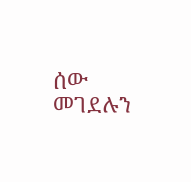ሰው መገደሉን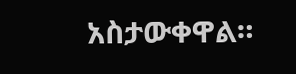አስታውቀዋል።